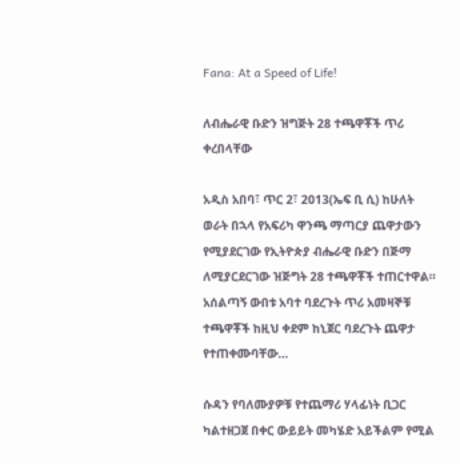Fana: At a Speed of Life!

ለብሔራዊ ቡድን ዝግጅት 28 ተጫዋቾች ጥሪ ቀረበላቸው

አዲስ አበባ፣ ጥር 2፣ 2013(ኤፍ ቢ ሲ) ከሁለት ወራት በኋላ የአፍሪካ ዋንጫ ማጣርያ ጨዋታውን የሚያደርገው የኢትዮጵያ ብሔራዊ ቡድን በጅማ ለሚያርደርገው ዝጅግት 28 ተጫዋቾች ተጠርተዋል። አሰልጣኝ ውበቱ አባተ ባደረጉት ጥሪ አመዛኞቹ ተጫዋቾች ከዚህ ቀደም ከኒጀር ባደረጉት ጨዋታ የተጠቀሙባቸው…

ሱዳን የባለሙያዎቹ የተጨማሪ ሃላፊነት ቢጋር ካልተዘጋጀ በቀር ውይይት መካሄድ አይችልም የሚል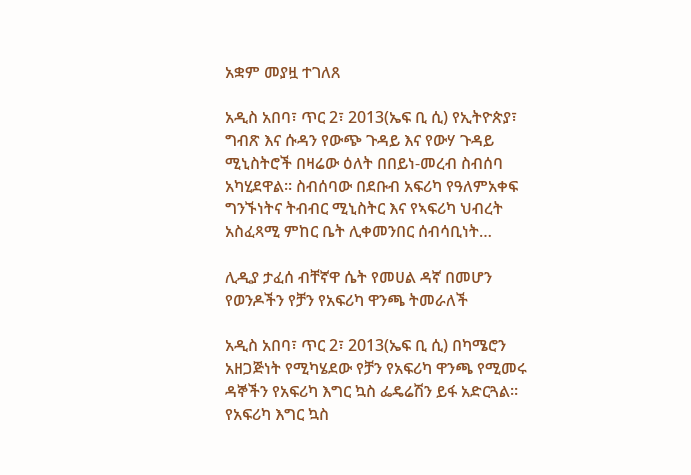አቋም መያዟ ተገለጸ

አዲስ አበባ፣ ጥር 2፣ 2013(ኤፍ ቢ ሲ) የኢትዮጵያ፣ ግብጽ እና ሱዳን የውጭ ጉዳይ እና የውሃ ጉዳይ ሚኒስትሮች በዛሬው ዕለት በበይነ-መረብ ስብሰባ አካሂደዋል። ስብሰባው በደቡብ አፍሪካ የዓለምአቀፍ ግንኙነትና ትብብር ሚኒስትር እና የኣፍሪካ ህብረት አስፈጻሚ ምከር ቤት ሊቀመንበር ሰብሳቢነት…

ሊዲያ ታፈሰ ብቸኛዋ ሴት የመሀል ዳኛ በመሆን የወንዶችን የቻን የአፍሪካ ዋንጫ ትመራለች

አዲስ አበባ፣ ጥር 2፣ 2013(ኤፍ ቢ ሲ) በካሜሮን አዘጋጅነት የሚካሄደው የቻን የአፍሪካ ዋንጫ የሚመሩ ዳኞችን የአፍሪካ እግር ኳስ ፌዴሬሽን ይፋ አድርጓል። የአፍሪካ እግር ኳስ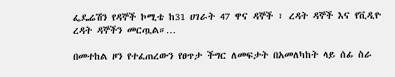ፌዴሬሽን የዳኞች ኮሚቴ ከ31 ሀገራት 47 ዋና ዳኞች ፣ ረዳት ዳኞች እና የቪዲዮ ረዳት ዳኞችን መርጧል።…

በመተከል ዞን የተፈጠረውን የፀጥታ ችግር ለመፍታት በአመለካከት ላይ ሰፊ ስራ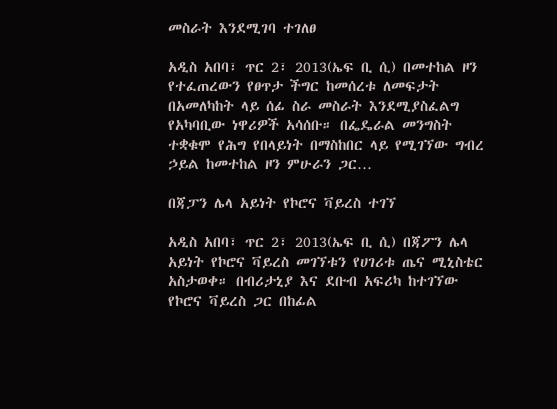መስራት እንደሚገባ ተገለፀ

አዲስ አበባ፣ ጥር 2፣ 2013(ኤፍ ቢ ሲ) በመተከል ዞን የተፈጠረውን የፀጥታ ችግር ከመሰረቱ ለመፍታት በአመለካከት ላይ ሰፊ ስራ መስራት እንደሚያስፈልግ የአካባቢው ነዋሪዎች አሳሰቡ። በፌዴራል መንግስት ተቋቁሞ የሕግ የበላይነት በማስከበር ላይ የሚገኘው ግብረ ኃይል ከመተከል ዞን ምሁራን ጋር…

በጃፓን ሌላ አይነት የኮሮና ቫይረስ ተገኘ

አዲስ አበባ፣ ጥር 2፣ 2013(ኤፍ ቢ ሲ) በጃፖን ሌላ አይነት የኮሮና ቫይረስ መገኘቱን የሀገሪቱ ጤና ሚኒስቴር አስታወቀ። በብሪታኒያ እና ደቡብ አፍሪካ ከተገኘው የኮሮና ቫይረስ ጋር በከፊል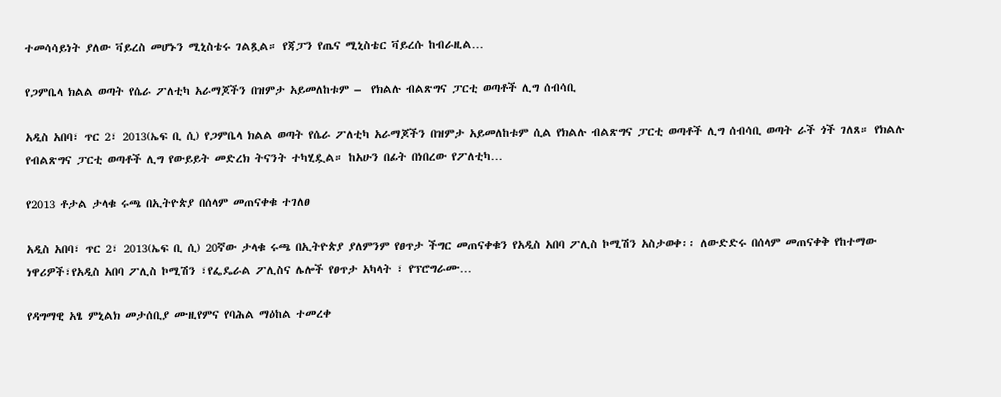ተመሳሳይነት ያለው ቫይረስ መሆኑን ሚኒስቴሩ ገልጿል። የጃፓን የጤና ሚኒስቴር ቫይረሱ ከብራዚል…

የጋምቤላ ክልል ወጣት የሴራ ፖለቲካ አራማጆችን በዝምታ አይመለከቱም –  የክልሉ ብልጽግና ፓርቲ ወጣቶች ሊግ ሰብሳቢ

አዲስ አበባ፣ ጥር 2፣ 2013(ኤፍ ቢ ሲ) የጋምቤላ ክልል ወጣት የሴራ ፖለቲካ አራማጆችን በዝምታ አይመለከቱም ሲል የክልሉ ብልጽግና ፓርቲ ወጣቶች ሊግ ሰብሳቢ ወጣት ራች ጎች ገለጸ። የክልሉ የብልጽግና ፓርቲ ወጣቶች ሊግ የውይይት መድረክ ትናንት ተካሂዷል። ከአሁን በፊት በነበረው የፖለቲካ…

የ2013 ቶታል ታላቁ ሩጫ በኢትዮጵያ በሰላም መጠናቀቁ ተገለፀ

አዲስ አበባ፣ ጥር 2፣ 2013(ኤፍ ቢ ሲ) 20ኛው ታላቁ ሩጫ በኢትዮጵያ ያለምንም የፀጥታ ችግር መጠናቀቁን የአዲስ አበባ ፖሊስ ኮሚሽን አስታወቀ፡፡ ለውድድሩ በሰላም መጠናቀቅ የከተማው ነዋሪዎች፣የአዲስ አበባ ፖሊስ ኮሚሽን ፣የፌዴራል ፖሊስና ሌሎች የፀጥታ አካላት ፣ የፕሮግራሙ…

የዳግማዊ አፄ ምኒልክ መታሰቢያ ሙዚየምና የባሕል ማዕከል ተመረቀ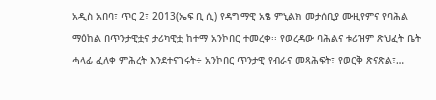አዲስ አበባ፣ ጥር 2፣ 2013(ኤፍ ቢ ሲ) የዳግማዊ አፄ ምኒልክ መታሰቢያ ሙዚየምና የባሕል ማዕከል በጥንታዊቷና ታሪካዊቷ ከተማ አንኮበር ተመረቀ፡፡ የወረዳው ባሕልና ቱሪዝም ጽህፈት ቤት ሓላፊ ፈለቀ ምሕረት እንደተናገሩት÷ አንኮበር ጥንታዊ የብራና መጻሕፍት፣ የወርቅ ጽናጽል፣…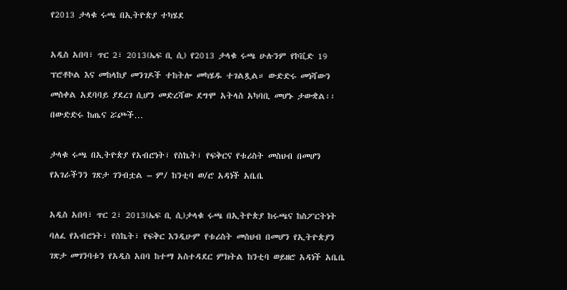የ2013 ታላቁ ሩጫ በኢትዮጵያ ተካሄደ

አዲስ አበባ፣ ጥር 2፣ 2013(ኤፍ ቢ ሲ) የ2013 ታላቁ ሩጫ ሁሉንም የኮቪድ 19 ፕሮቶኮል እና መከላከያ መንገዶች ተከትሎ መካሄዱ ተገልጿል። ውድድሩ መነሻውን መስቀል አደባባይ ያደረገ ሲሆን መድረሻው ደግሞ አትላስ አካባቢ መሆኑ ታውቋል፡፡ በውድድሩ ከጤና ሯጮች…

ታላቁ ሩጫ በኢትዮጵያ የአብሮነት፣ የስኬት፣ የፍቅርና የቱሪስት መስህብ በመሆን የአገራችንን ገጽታ ገንብቷል – ም/ ከንቲባ ወ/ሮ አዳነች አቤቤ

አዲስ አበባ፣ ጥር 2፣ 2013(ኤፍ ቢ ሲ)ታላቁ ሩጫ በኢትዮጵያ ከሩጫና ከስፖርትነት ባለፈ የአብሮነት፣ የስኬት፣ የፍቅር እንዲሁም የቱሪስት መስህብ በመሆን የኢትዮጵያን ገጽታ መገንባቱን የአዲስ አበባ ከተማ አስተዳደር ምክትል ከንቲባ ወይዘሮ አዳነች አቤቤ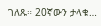ገለጹ። 20ኛውን ታላቁ…